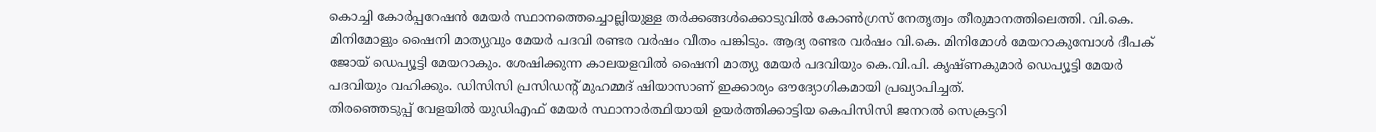കൊച്ചി കോർപ്പറേഷൻ മേയർ സ്ഥാനത്തെച്ചൊല്ലിയുള്ള തർക്കങ്ങൾക്കൊടുവിൽ കോൺഗ്രസ് നേതൃത്വം തീരുമാനത്തിലെത്തി. വി.കെ. മിനിമോളും ഷൈനി മാത്യുവും മേയർ പദവി രണ്ടര വർഷം വീതം പങ്കിടും. ആദ്യ രണ്ടര വർഷം വി.കെ. മിനിമോൾ മേയറാകുമ്പോൾ ദീപക് ജോയ് ഡെപ്യൂട്ടി മേയറാകും. ശേഷിക്കുന്ന കാലയളവിൽ ഷൈനി മാത്യു മേയർ പദവിയും കെ.വി.പി. കൃഷ്ണകുമാർ ഡെപ്യൂട്ടി മേയർ പദവിയും വഹിക്കും. ഡിസിസി പ്രസിഡന്റ് മുഹമ്മദ് ഷിയാസാണ് ഇക്കാര്യം ഔദ്യോഗികമായി പ്രഖ്യാപിച്ചത്.
തിരഞ്ഞെടുപ്പ് വേളയിൽ യുഡിഎഫ് മേയർ സ്ഥാനാർത്ഥിയായി ഉയർത്തിക്കാട്ടിയ കെപിസിസി ജനറൽ സെക്രട്ടറി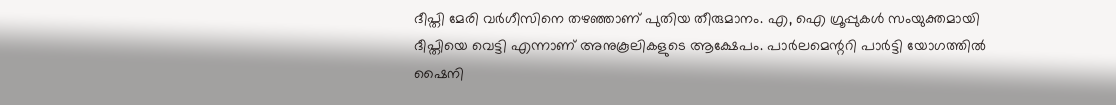ദീപ്തി മേരി വർഗീസിനെ തഴഞ്ഞാണ് പുതിയ തീരുമാനം. എ, ഐ ഗ്രൂപ്പുകൾ സംയുക്തമായി ദീപ്തിയെ വെട്ടി എന്നാണ് അനുകൂലികളുടെ ആക്ഷേപം. പാർലമെന്ററി പാർട്ടി യോഗത്തിൽ ഷൈനി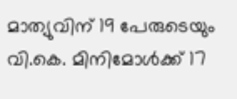മാത്യുവിന് 19 പേരുടെയും വി.കെ. മിനിമോൾക്ക് 17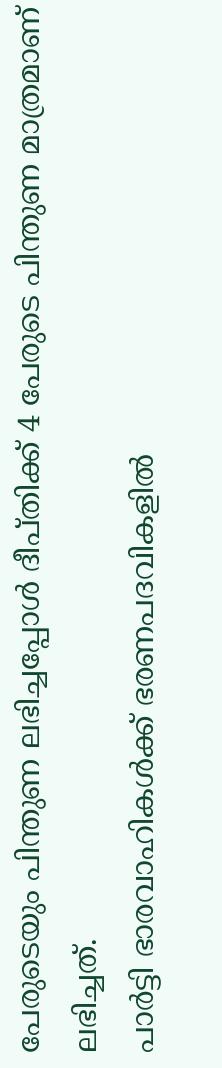പേരുടെയും പിന്തുണ ലഭിച്ചപ്പോൾ ദീപ്തിക്ക് 4 പേരുടെ പിന്തുണ മാത്രമാണ് ലഭിച്ചത്.
പാർട്ടി ഭാരവാഹികൾക്ക് ഭരണപദവികളിൽ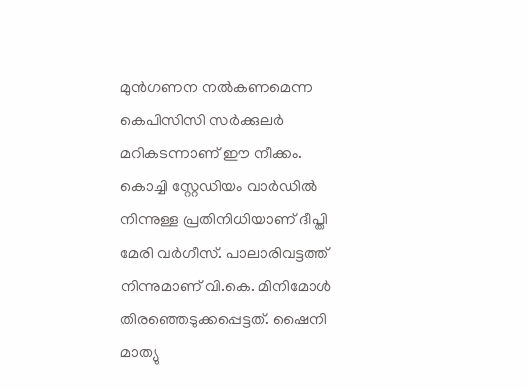മുൻഗണന നൽകണമെന്ന കെപിസിസി സർക്കുലർ മറികടന്നാണ് ഈ നീക്കം. കൊച്ചി സ്റ്റേഡിയം വാർഡിൽ നിന്നുള്ള പ്രതിനിധിയാണ് ദീപ്തി മേരി വർഗീസ്. പാലാരിവട്ടത്ത് നിന്നുമാണ് വി.കെ. മിനിമോൾ തിരഞ്ഞെടുക്കപ്പെട്ടത്. ഷൈനി മാത്യു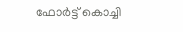ഫോർട്ട് കൊച്ചി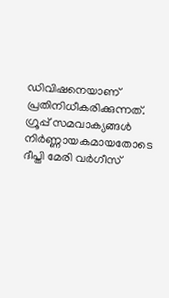ഡിവിഷനെയാണ് പ്രതിനിധീകരിക്കുന്നത്. ഗ്രൂപ്പ് സമവാക്യങ്ങൾ നിർണ്ണായകമായതോടെ ദീപ്തി മേരി വർഗീസ്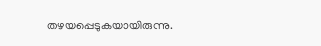തഴയപ്പെടുകയായിരുന്നു.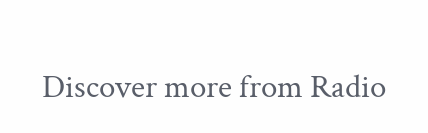Discover more from Radio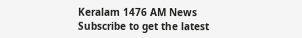Keralam 1476 AM News
Subscribe to get the latest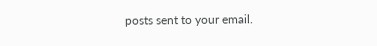posts sent to your email.